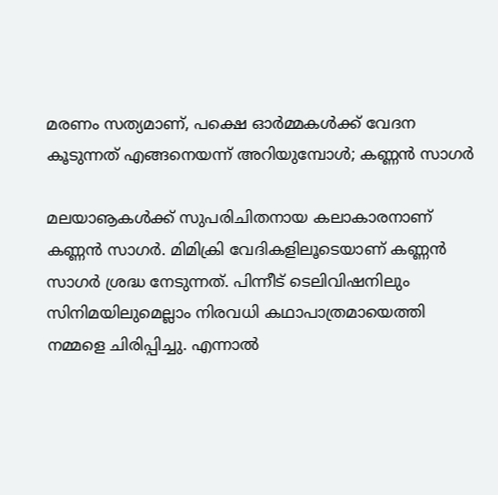മരണം സത്യമാണ്, പക്ഷെ ഓര്‍മ്മകള്‍ക്ക് വേദന കൂടുന്നത് എങ്ങനെയന്ന് അറിയുമ്പോള്‍; കണ്ണന്‍ സാഗര്‍

മലയാൡകള്‍ക്ക് സുപരിചിതനായ കലാകാരനാണ് കണ്ണന്‍ സാഗര്‍. മിമിക്രി വേദികളിലൂടെയാണ് കണ്ണന്‍ സാഗര്‍ ശ്രദ്ധ നേടുന്നത്. പിന്നീട് ടെലിവിഷനിലും സിനിമയിലുമെല്ലാം നിരവധി കഥാപാത്രമായെത്തി നമ്മളെ ചിരിപ്പിച്ചു. എന്നാല്‍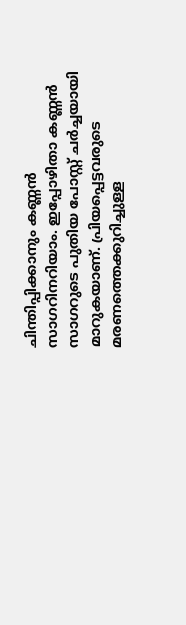ചിന്തിപ്പിക്കാനും കണ്ണന്‍ സാഗറിനറിയാം. ഇപ്പോഴിതാ കണ്ണന്‍ സാഗറുടെ പുതിയ പോസ്റ്റ് ചര്‍ച്ചയായി മാറുകയാണ്. പ്രിയപ്പെട്ടവരുടെ മരണത്തെക്കുറിച്ചുള്ള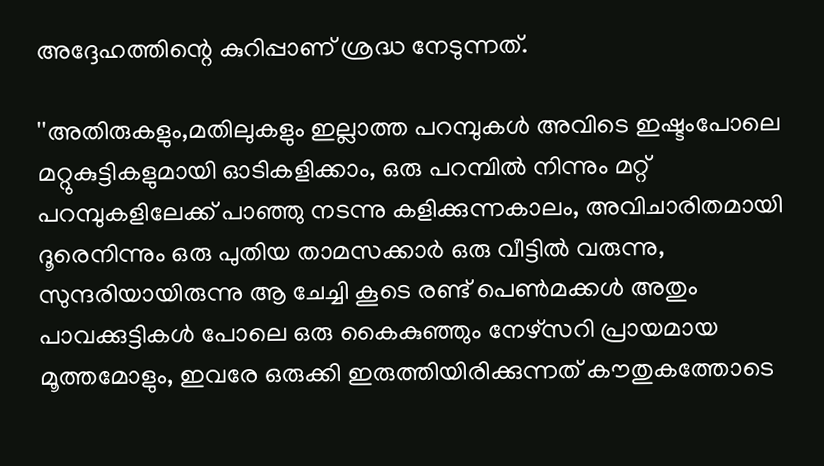അദ്ദേഹത്തിന്റെ കുറിപ്പാണ് ശ്രദ്ധ നേടുന്നത്.

''അതിരുകളും,മതിലുകളും ഇല്ലാത്ത പറമ്പുകള്‍ അവിടെ ഇഷ്ടംപോലെ മറ്റുകുട്ടികളുമായി ഓടികളിക്കാം, ഒരു പറമ്പില്‍ നിന്നും മറ്റ് പറമ്പുകളിലേക്ക് പാഞ്ഞു നടന്നു കളിക്കുന്നകാലം, അവിചാരിതമായി ദൂരെനിന്നും ഒരു പുതിയ താമസക്കാര്‍ ഒരു വീട്ടില്‍ വരുന്നു, സുന്ദരിയായിരുന്നു ആ ചേച്ചി കൂടെ രണ്ട് പെണ്‍മക്കള്‍ അതും പാവക്കുട്ടികള്‍ പോലെ ഒരു കൈകുഞ്ഞും നേഴ്‌സറി പ്രായമായ മൂത്തമോളും, ഇവരേ ഒരുക്കി ഇരുത്തിയിരിക്കുന്നത് കൗതുകത്തോടെ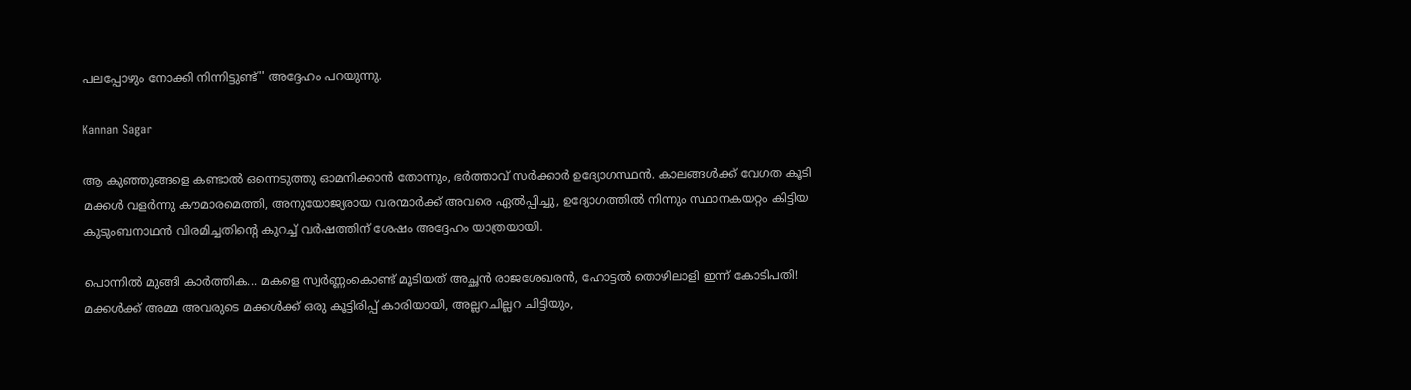പലപ്പോഴും നോക്കി നിന്നിട്ടുണ്ട്'' അദ്ദേഹം പറയുന്നു.

Kannan Sagar

ആ കുഞ്ഞുങ്ങളെ കണ്ടാല്‍ ഒന്നെടുത്തു ഓമനിക്കാന്‍ തോന്നും, ഭര്‍ത്താവ് സര്‍ക്കാര്‍ ഉദ്യോഗസ്ഥന്‍. കാലങ്ങള്‍ക്ക് വേഗത കൂടി മക്കള്‍ വളര്‍ന്നു കൗമാരമെത്തി, അനുയോജ്യരായ വരന്മാര്‍ക്ക് അവരെ ഏല്‍പ്പിച്ചു, ഉദ്യോഗത്തില്‍ നിന്നും സ്ഥാനകയറ്റം കിട്ടിയ കുടുംബനാഥന്‍ വിരമിച്ചതിന്റെ കുറച്ച് വര്‍ഷത്തിന് ശേഷം അദ്ദേഹം യാത്രയായി.

പൊന്നിൽ മുങ്ങി കാർത്തിക... മകളെ സ്വർണ്ണംകൊണ്ട് മൂടിയത് അച്ഛൻ രാജശേഖരൻ, ഹോട്ടൽ തൊഴിലാളി ഇന്ന് കോടിപതി!
മക്കള്‍ക്ക് അമ്മ അവരുടെ മക്കള്‍ക്ക് ഒരു കൂട്ടിരിപ്പ് കാരിയായി, അല്ലറചില്ലറ ചിട്ടിയും,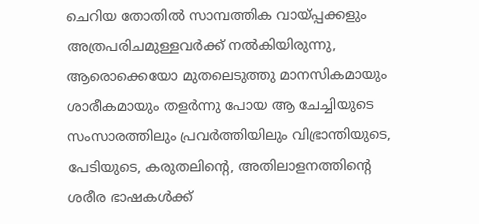ചെറിയ തോതില്‍ സാമ്പത്തിക വായ്പ്പക്കളും അത്രപരിചമുള്ളവര്‍ക്ക് നല്‍കിയിരുന്നു, ആരൊക്കെയോ മുതലെടുത്തു മാനസികമായും ശാരീകമായും തളര്‍ന്നു പോയ ആ ചേച്ചിയുടെ സംസാരത്തിലും പ്രവര്‍ത്തിയിലും വിഭ്രാന്തിയുടെ, പേടിയുടെ, കരുതലിന്റെ, അതിലാളനത്തിന്റെ ശരീര ഭാഷകള്‍ക്ക്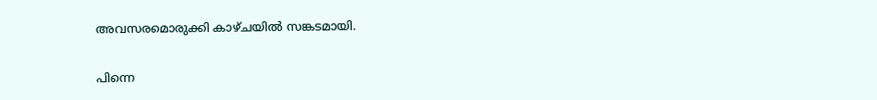അവസരമൊരുക്കി കാഴ്ചയില്‍ സങ്കടമായി.

പിന്നെ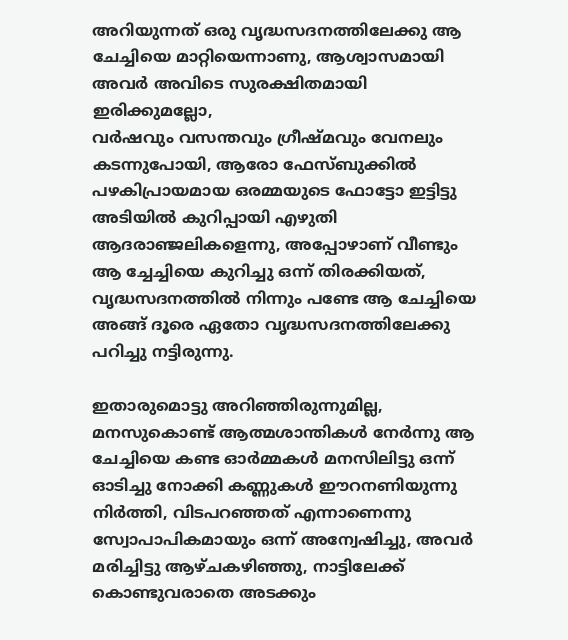അറിയുന്നത് ഒരു വൃദ്ധസദനത്തിലേക്കു ആ ചേച്ചിയെ മാറ്റിയെന്നാണു, ആശ്വാസമായി അവര്‍ അവിടെ സുരക്ഷിതമായി ഇരിക്കുമല്ലോ,
വര്‍ഷവും വസന്തവും ഗ്രീഷ്മവും വേനലും കടന്നുപോയി, ആരോ ഫേസ്ബുക്കില്‍ പഴകിപ്രായമായ ഒരമ്മയുടെ ഫോട്ടോ ഇട്ടിട്ടു അടിയില്‍ കുറിപ്പായി എഴുതി ആദരാഞ്ജലികളെന്നു, അപ്പോഴാണ് വീണ്ടും ആ ച്ചേച്ചിയെ കുറിച്ചു ഒന്ന് തിരക്കിയത്, വൃദ്ധസദനത്തില്‍ നിന്നും പണ്ടേ ആ ചേച്ചിയെ അങ്ങ് ദൂരെ ഏതോ വൃദ്ധസദനത്തിലേക്കു പറിച്ചു നട്ടിരുന്നു.

ഇതാരുമൊട്ടു അറിഞ്ഞിരുന്നുമില്ല, മനസുകൊണ്ട് ആത്മശാന്തികള്‍ നേര്‍ന്നു ആ ചേച്ചിയെ കണ്ട ഓര്‍മ്മകള്‍ മനസിലിട്ടു ഒന്ന് ഓടിച്ചു നോക്കി കണ്ണുകള്‍ ഈറനണിയുന്നു നിര്‍ത്തി, വിടപറഞ്ഞത് എന്നാണെന്നു സ്വോപാപികമായും ഒന്ന് അന്വേഷിച്ചു, അവര്‍ മരിച്ചിട്ടു ആഴ്ചകഴിഞ്ഞു, നാട്ടിലേക്ക് കൊണ്ടുവരാതെ അടക്കും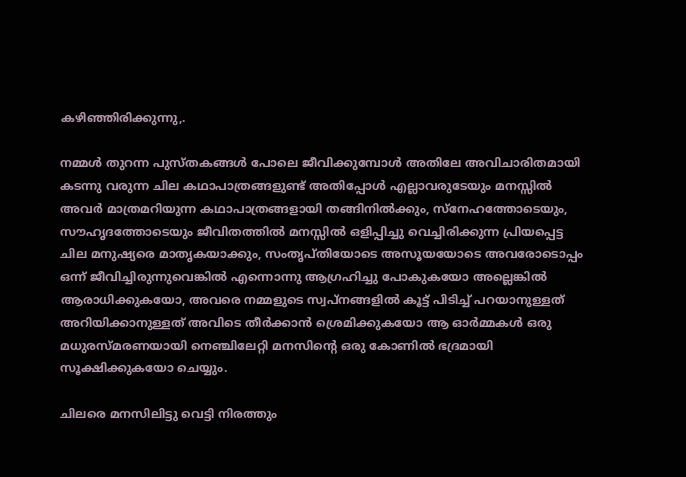കഴിഞ്ഞിരിക്കുന്നു,.

നമ്മള്‍ തുറന്ന പുസ്തകങ്ങള്‍ പോലെ ജീവിക്കുമ്പോള്‍ അതിലേ അവിചാരിതമായി കടന്നു വരുന്ന ചില കഥാപാത്രങ്ങളുണ്ട് അതിപ്പോള്‍ എല്ലാവരുടേയും മനസ്സില്‍ അവര്‍ മാത്രമറിയുന്ന കഥാപാത്രങ്ങളായി തങ്ങിനില്‍ക്കും, സ്‌നേഹത്തോടെയും, സൗഹൃദത്തോടെയും ജീവിതത്തില്‍ മനസ്സില്‍ ഒളിപ്പിച്ചു വെച്ചിരിക്കുന്ന പ്രിയപ്പെട്ട ചില മനുഷ്യരെ മാതൃകയാക്കും, സംതൃപ്തിയോടെ അസൂയയോടെ അവരോടൊപ്പം ഒന്ന് ജീവിച്ചിരുന്നുവെങ്കില്‍ എന്നൊന്നു ആഗ്രഹിച്ചു പോകുകയോ അല്ലെങ്കില്‍ ആരാധിക്കുകയോ, അവരെ നമ്മളുടെ സ്വപ്നങ്ങളില്‍ കൂട്ട് പിടിച്ച് പറയാനുള്ളത് അറിയിക്കാനുള്ളത് അവിടെ തീര്‍ക്കാന്‍ ശ്രെമിക്കുകയോ ആ ഓര്‍മ്മകള്‍ ഒരു മധുരസ്മരണയായി നെഞ്ചിലേറ്റി മനസിന്റെ ഒരു കോണില്‍ ഭദ്രമായി സൂക്ഷിക്കുകയോ ചെയ്യും.

ചിലരെ മനസിലിട്ടു വെട്ടി നിരത്തും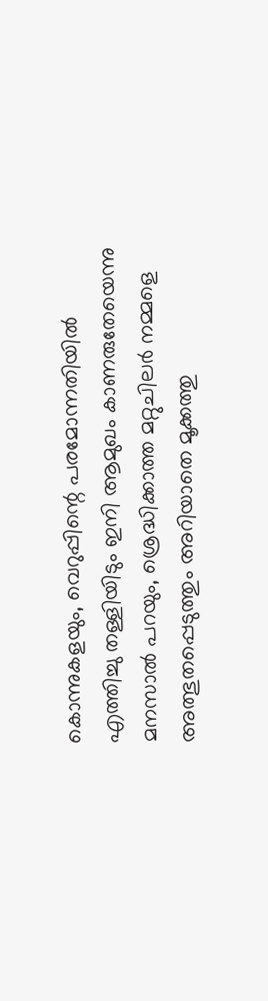കൊന്നുകളയും, വെറുപ്പിന്റെ പരമോന്നതിയില്‍ എത്തിച്ചു തള്ളിയിടും ഇനി ആമുഖം കാണരുതേയെന്നു മനസാല്‍ പറയും, ശ്രെദ്ധിക്കാത്ത മറ്റുചിലര്‍ നമ്മളെ അത്ഭുതപ്പെടുത്തും അറിയാതെ മൂക്കത്തു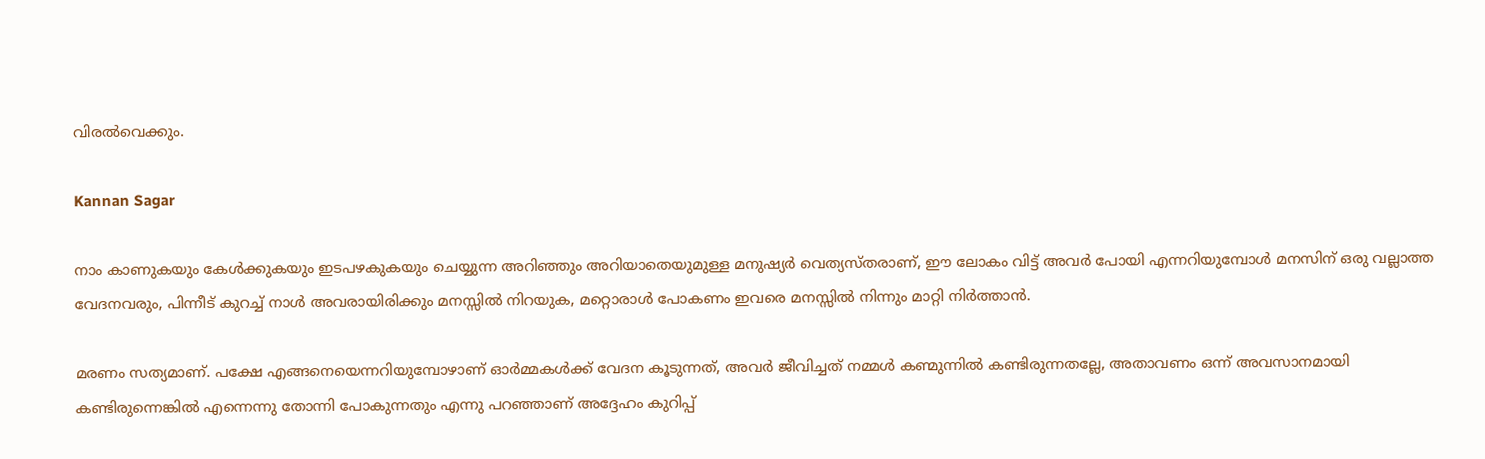വിരല്‍വെക്കും.

Kannan Sagar

നാം കാണുകയും കേള്‍ക്കുകയും ഇടപഴകുകയും ചെയ്യുന്ന അറിഞ്ഞും അറിയാതെയുമുള്ള മനുഷ്യര്‍ വെത്യസ്തരാണ്, ഈ ലോകം വിട്ട് അവര്‍ പോയി എന്നറിയുമ്പോള്‍ മനസിന് ഒരു വല്ലാത്ത വേദനവരും, പിന്നീട് കുറച്ച് നാള്‍ അവരായിരിക്കും മനസ്സില്‍ നിറയുക, മറ്റൊരാള്‍ പോകണം ഇവരെ മനസ്സില്‍ നിന്നും മാറ്റി നിര്‍ത്താന്‍.

മരണം സത്യമാണ്. പക്ഷേ എങ്ങനെയെന്നറിയുമ്പോഴാണ് ഓര്‍മ്മകള്‍ക്ക് വേദന കൂടുന്നത്, അവര്‍ ജീവിച്ചത് നമ്മള്‍ കണ്മുന്നില്‍ കണ്ടിരുന്നതല്ലേ, അതാവണം ഒന്ന് അവസാനമായി കണ്ടിരുന്നെങ്കില്‍ എന്നെന്നു തോന്നി പോകുന്നതും എന്നു പറഞ്ഞാണ് അദ്ദേഹം കുറിപ്പ്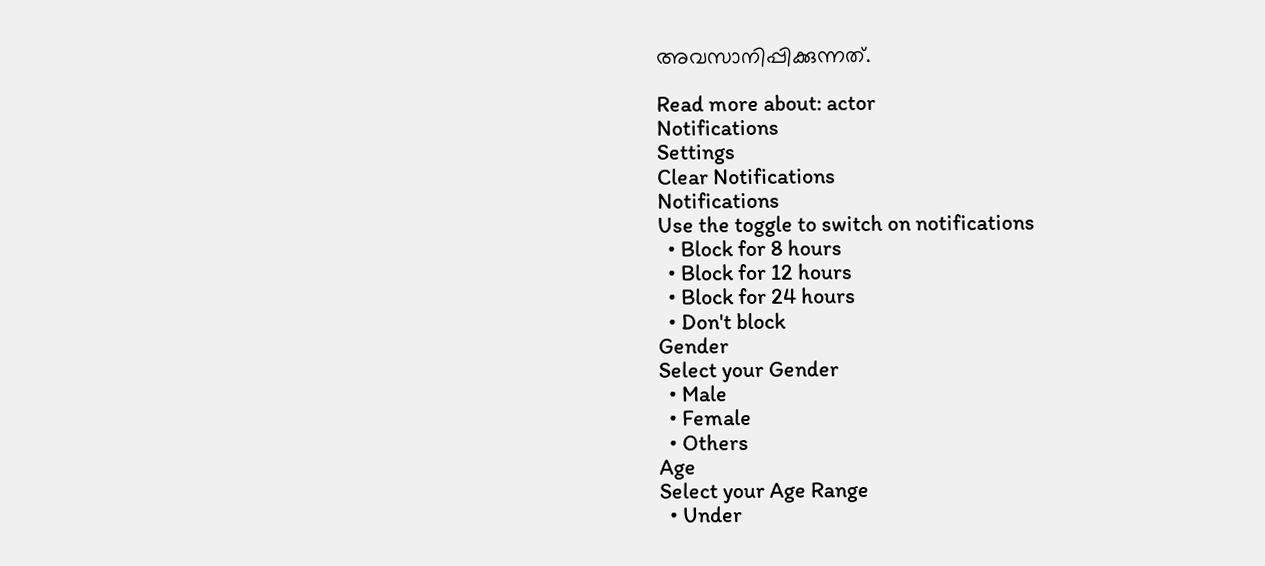അവസാനിപ്പിക്കുന്നത്.

Read more about: actor
Notifications
Settings
Clear Notifications
Notifications
Use the toggle to switch on notifications
  • Block for 8 hours
  • Block for 12 hours
  • Block for 24 hours
  • Don't block
Gender
Select your Gender
  • Male
  • Female
  • Others
Age
Select your Age Range
  • Under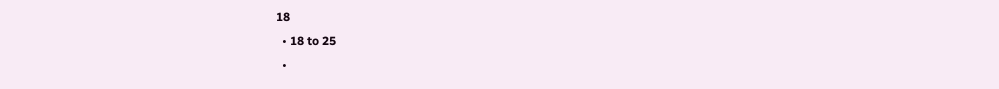18
  • 18 to 25
  •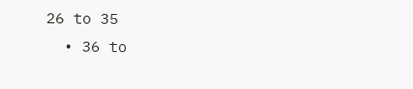26 to 35
  • 36 to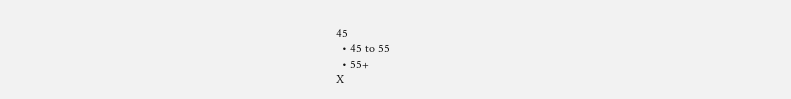45
  • 45 to 55
  • 55+
X